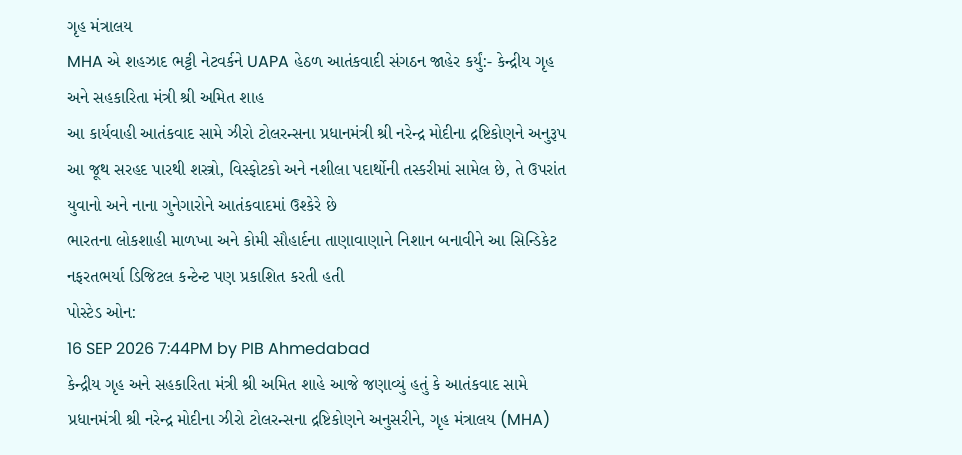ગૃહ મંત્રાલય
MHA એ શહઝાદ ભટ્ટી નેટવર્કને UAPA હેઠળ આતંકવાદી સંગઠન જાહેર કર્યું:- કેન્દ્રીય ગૃહ અને સહકારિતા મંત્રી શ્રી અમિત શાહ
આ કાર્યવાહી આતંકવાદ સામે ઝીરો ટોલરન્સના પ્રધાનમંત્રી શ્રી નરેન્દ્ર મોદીના દ્રષ્ટિકોણને અનુરૂપ
આ જૂથ સરહદ પારથી શસ્ત્રો, વિસ્ફોટકો અને નશીલા પદાર્થોની તસ્કરીમાં સામેલ છે, તે ઉપરાંત યુવાનો અને નાના ગુનેગારોને આતંકવાદમાં ઉશ્કેરે છે
ભારતના લોકશાહી માળખા અને કોમી સૌહાર્દના તાણાવાણાને નિશાન બનાવીને આ સિન્ડિકેટ નફરતભર્યા ડિજિટલ કન્ટેન્ટ પણ પ્રકાશિત કરતી હતી
પોસ્ટેડ ઓન:
16 SEP 2026 7:44PM by PIB Ahmedabad
કેન્દ્રીય ગૃહ અને સહકારિતા મંત્રી શ્રી અમિત શાહે આજે જણાવ્યું હતું કે આતંકવાદ સામે પ્રધાનમંત્રી શ્રી નરેન્દ્ર મોદીના ઝીરો ટોલરન્સના દ્રષ્ટિકોણને અનુસરીને, ગૃહ મંત્રાલય (MHA)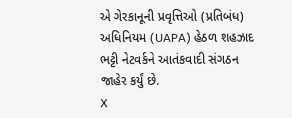એ ગેરકાનૂની પ્રવૃત્તિઓ (પ્રતિબંધ) અધિનિયમ (UAPA) હેઠળ શહઝાદ ભટ્ટી નેટવર્કને આતંકવાદી સંગઠન જાહેર કર્યું છે.
X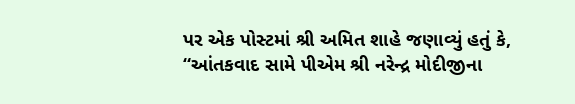પર એક પોસ્ટમાં શ્રી અમિત શાહે જણાવ્યું હતું કે, “આંતકવાદ સામે પીએમ શ્રી નરેન્દ્ર મોદીજીના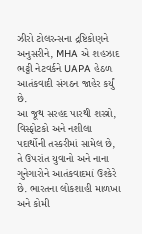ઝીરો ટોલરન્સના દ્રષ્ટિકોણને અનુસરીને, MHA એ શહઝાદ ભટ્ટી નેટવર્કને UAPA હેઠળ આતંકવાદી સંગઠન જાહેર કર્યું છે.
આ જૂથ સરહદ પારથી શસ્ત્રો, વિસ્ફોટકો અને નશીલા પદાર્થોની તસ્કરીમાં સામેલ છે, તે ઉપરાંત યુવાનો અને નાના ગુનેગારોને આતંકવાદમાં ઉશ્કેરે છે. ભારતના લોકશાહી માળખા અને કોમી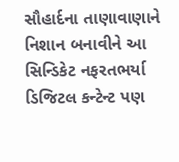સૌહાર્દના તાણાવાણાને નિશાન બનાવીને આ સિન્ડિકેટ નફરતભર્યા ડિજિટલ કન્ટેન્ટ પણ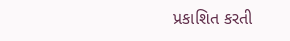પ્રકાશિત કરતી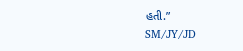હતી.”
SM/JY/JD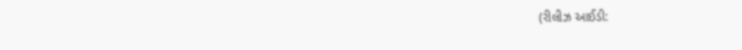(રીલીઝ આઈડી: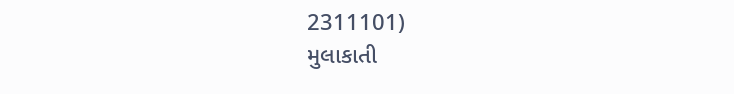2311101)
મુલાકાતી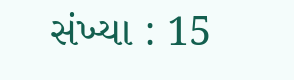સંખ્યા : 15